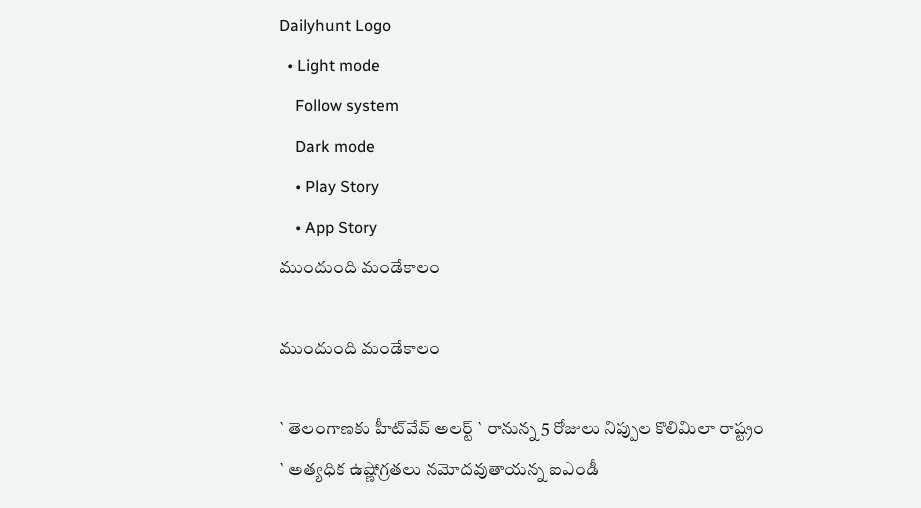Dailyhunt Logo
  • Light mode
    Follow system
    Dark mode
    • Play Story
    • App Story
ముందుంది మండేకాలం

ముందుంది మండేకాలం

` తెలంగాణకు హీట్‌వేవ్ అలర్ట్ ` రానున్న 5 రోజులు నిప్పుల కొలిమిలా రాష్ట్రం
` అత్యధిక ఉష్ణోగ్రతలు నమోదవుతాయన్న ఐఎండీ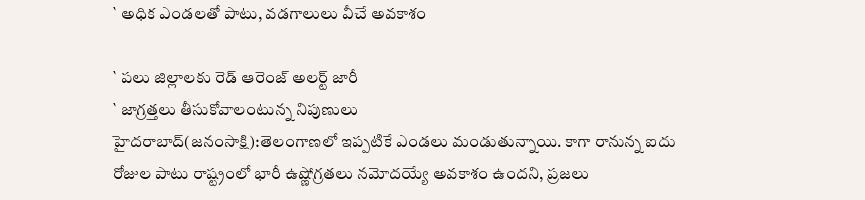` అధిక ఎండలతో పాటు, వడగాలులు వీచే అవకాశం

` పలు జిల్లాలకు రెడ్ ఆరెంజ్ అలర్ట్ జారీ
` జాగ్రత్తలు తీసుకోవాలంటున్న నిపుణులు
హైదరాబాద్(జనంసాక్షి):తెలంగాణలో ఇప్పటికే ఎండలు మండుతున్నాయి. కాగా రానున్న ఐదు రోజుల పాటు రాష్ట్రంలో భారీ ఉష్ణోగ్రతలు నమోదయ్యే అవకాశం ఉందని, ప్రజలు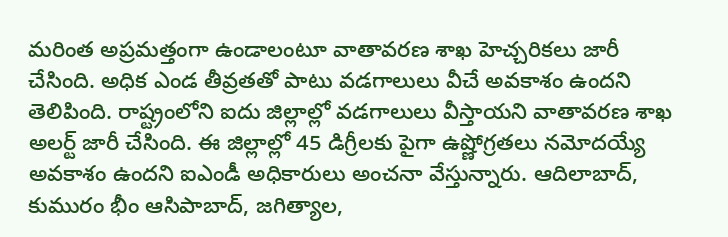మరింత అప్రమత్తంగా ఉండాలంటూ వాతావరణ శాఖ హెచ్చరికలు జారీ చేసింది. అధిక ఎండ తీవ్రతతో పాటు వడగాలులు వీచే అవకాశం ఉందని తెలిపింది. రాష్ట్రంలోని ఐదు జిల్లాల్లో వడగాలులు వీస్తాయని వాతావరణ శాఖ అలర్ట్ జారీ చేసింది. ఈ జిల్లాల్లో 45 డిగ్రీలకు పైగా ఉష్ణోగ్రతలు నమోదయ్యే అవకాశం ఉందని ఐఎండీ అధికారులు అంచనా వేస్తున్నారు. ఆదిలాబాద్, కుమురం భీం ఆసిపాబాద్, జగిత్యాల,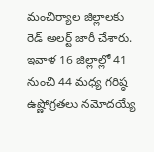మంచిర్యాల జిల్లాలకు రెడ్ అలర్ట్ జారీ చేశారు. ఇవాళ 16 జిల్లాల్లో 41 నుంచి 44 మధ్య గరిష్ఠ ఉష్ణోగ్రతలు నమోదయ్యే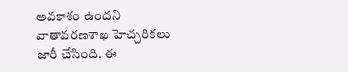అవకాశం ఉందని వాతావరణశాఖ హెచ్చరికలు జారీ చేసింది. ఈ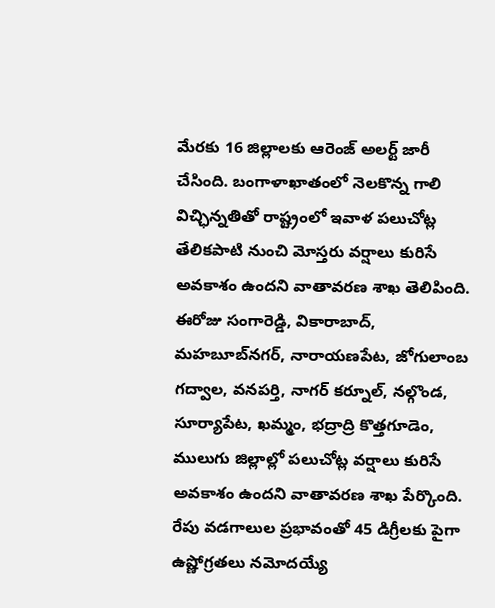మేరకు 16 జిల్లాలకు ఆరెంజ్ అలర్ట్ జారీ చేసింది. బంగాళాఖాతంలో నెలకొన్న గాలి విచ్ఛిన్నతితో రాష్ట్రంలో ఇవాళ పలుచోట్ల తేలికపాటి నుంచి మోస్తరు వర్షాలు కురిసే అవకాశం ఉందని వాతావరణ శాఖ తెలిపింది. ఈరోజు సంగారెడ్డి, వికారాబాద్, మహబూబ్‌నగర్, నారాయణపేట, జోగులాంబ గద్వాల, వనపర్తి, నాగర్ కర్నూల్, నల్గొండ, సూర్యాపేట, ఖమ్మం, భద్రాద్రి కొత్తగూడెం, ములుగు జిల్లాల్లో పలుచోట్ల వర్షాలు కురిసే అవకాశం ఉందని వాతావరణ శాఖ పేర్కొంది. రేపు వడగాలుల ప్రభావంతో 45 డిగ్రీలకు పైగా ఉష్ణోగ్రతలు నమోదయ్యే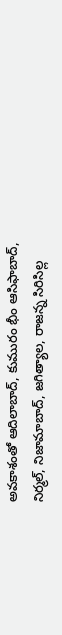అవకాశంతో ఆదిలాబాద్, కుమురం భీం ఆసిఫాబాద్, నిర్మల్, నిజామాబాద్, జగిత్యాల, రాజన్న సిరిసిల్ల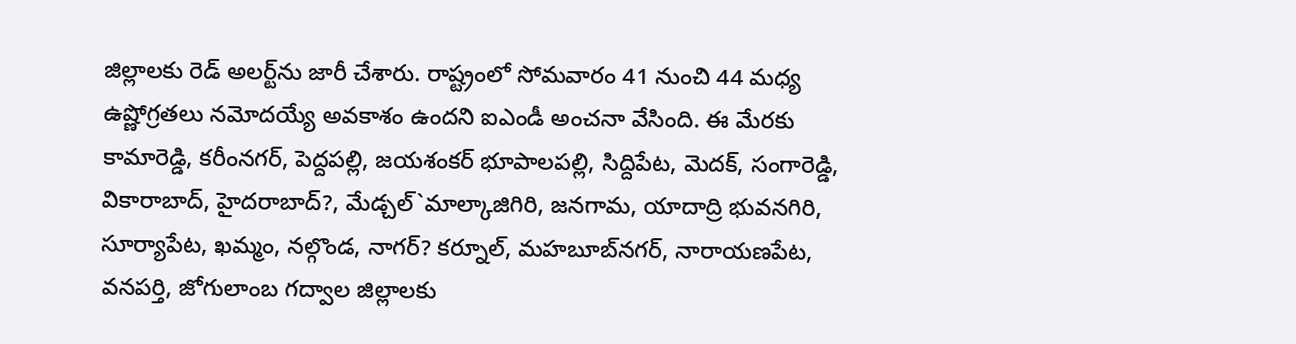జిల్లాలకు రెడ్ అలర్ట్‌ను జారీ చేశారు. రాష్ట్రంలో సోమవారం 41 నుంచి 44 మధ్య ఉష్ణోగ్రతలు నమోదయ్యే అవకాశం ఉందని ఐఎండీ అంచనా వేసింది. ఈ మేరకు కామారెడ్డి, కరీంనగర్, పెద్దపల్లి, జయశంకర్ భూపాలపల్లి, సిద్దిపేట, మెదక్, సంగారెడ్డి, వికారాబాద్, హైదరాబాద్?, మేడ్చల్`మాల్కాజిగిరి, జనగామ, యాదాద్రి భువనగిరి, సూర్యాపేట, ఖమ్మం, నల్గొండ, నాగర్? కర్నూల్, మహబూబ్‌నగర్, నారాయణపేట, వనపర్తి, జోగులాంబ గద్వాల జిల్లాలకు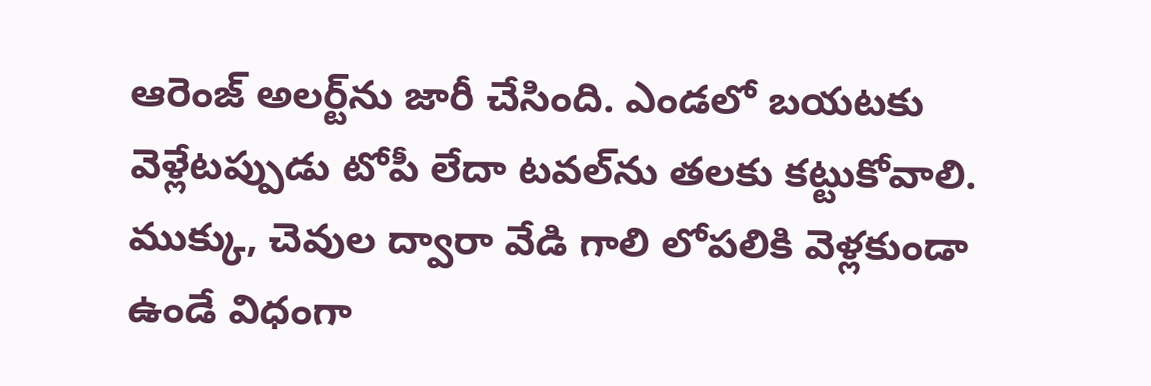ఆరెంజ్ అలర్ట్‌ను జారీ చేసింది. ఎండలో బయటకు వెళ్లేటప్పుడు టోపీ లేదా టవల్‌ను తలకు కట్టుకోవాలి. ముక్కు, చెవుల ద్వారా వేడి గాలి లోపలికి వెళ్లకుండా ఉండే విధంగా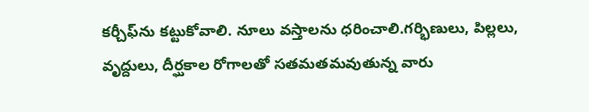కర్చీఫ్‌ను కట్టుకోవాలి. నూలు వస్తాలను ధరించాలి.గర్భిణులు, పిల్లలు, వృద్దులు, దీర్ఘకాల రోగాలతో సతమతమవుతున్న వారు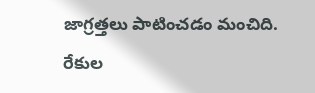జాగ్రత్తలు పాటించడం మంచిది. రేకుల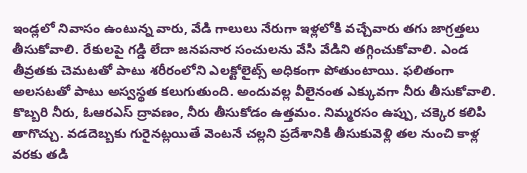ఇండ్లలో నివాసం ఉంటున్న వారు, వేడి గాలులు నేరుగా ఇళ్లలోకి వచ్చేవారు తగు జాగ్రత్తలు తీసుకోవాలి. రేకులపై గడ్డి లేదా జనపనార సంచులను వేసి వేడిని తగ్గించుకోవాలి. ఎండ తీవ్రతకు చెమటతో పాటు శరీరంలోని ఎలక్టోలైట్స్ అధికంగా పోతుంటాయి. ఫలితంగా అలసటతో పాటు అస్వస్థత కలుగుతుంది. అందువల్ల వీలైనంత ఎక్కువగా నీరు తీసుకోవాలి. కొబ్బరి నీరు, ఓఆరఎస్ ద్రావణం, నీరు తీసుకోడం ఉత్తమం. నిమ్మరసం ఉప్పు, చక్కెర కలిపి తాగొచ్చు. వడదెబ్బకు గురైనట్లయితే వెంటనే చల్లని ప్రదేశానికి తీసుకువెళ్లి తల నుంచి కాళ్ల వరకు తడి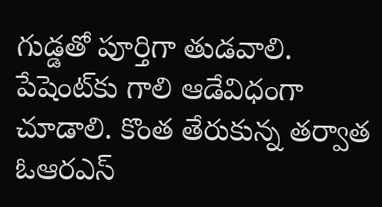గుడ్డతో పూర్తిగా తుడవాలి. పేషెంట్‌కు గాలి ఆడేవిధంగా చూడాలి. కొంత తేరుకున్న తర్వాత ఓఆరఎస్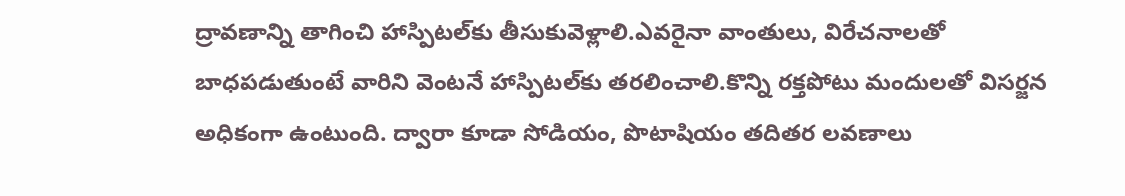ద్రావణాన్ని తాగించి హాస్పిటల్‌కు తీసుకువెళ్లాలి.ఎవరైనా వాంతులు, విరేచనాలతో బాధపడుతుంటే వారిని వెంటనే హాస్పిటల్‌కు తరలించాలి.కొన్ని రక్తపోటు మందులతో విసర్జన అధికంగా ఉంటుంది. ద్వారా కూడా సోడియం, పొటాషియం తదితర లవణాలు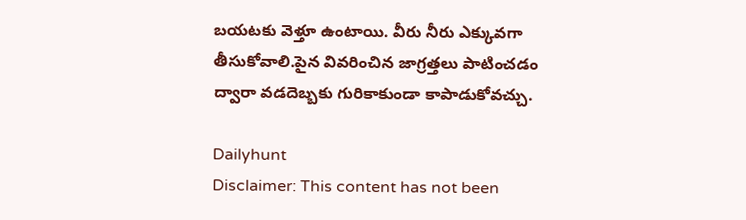బయటకు వెళ్తూ ఉంటాయి. వీరు నీరు ఎక్కువగా తీసుకోవాలి.పైన వివరించిన జాగ్రత్తలు పాటించడం ద్వారా వడదెబ్బకు గురికాకుండా కాపాడుకోవచ్చు.

Dailyhunt
Disclaimer: This content has not been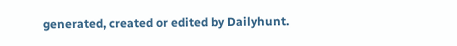generated, created or edited by Dailyhunt.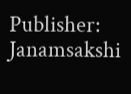Publisher: Janamsakshi